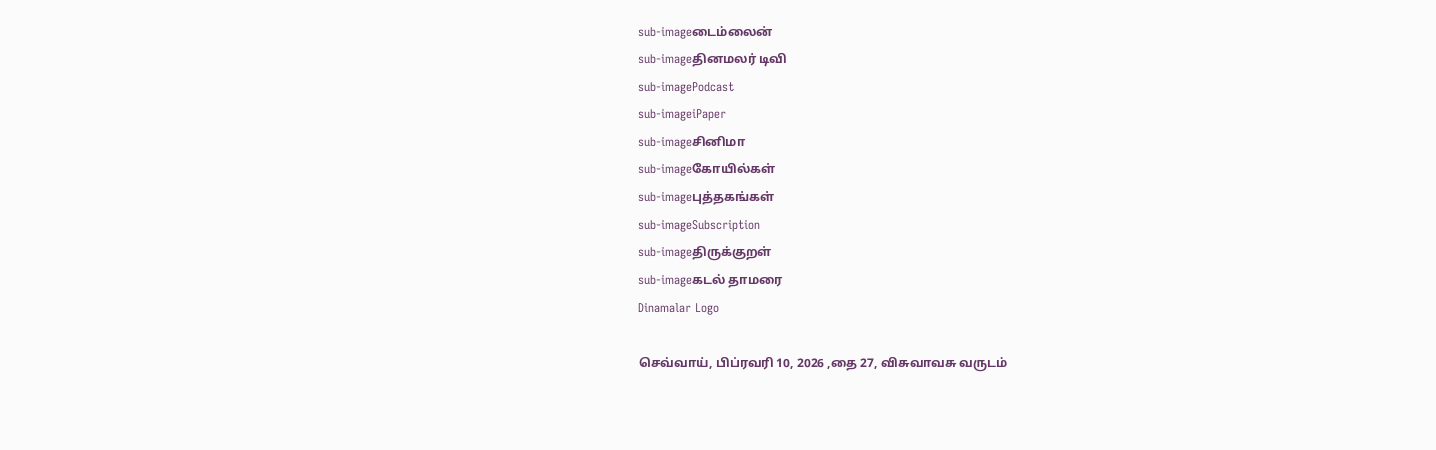sub-imageடைம்லைன்
sub-imageதினமலர் டிவி
sub-imagePodcast
sub-imageiPaper
sub-imageசினிமா
sub-imageகோயில்கள்
sub-imageபுத்தகங்கள்
sub-imageSubscription
sub-imageதிருக்குறள்
sub-imageகடல் தாமரை
Dinamalar Logo

செவ்வாய், பிப்ரவரி 10, 2026 ,தை 27, விசுவாவசு வருடம்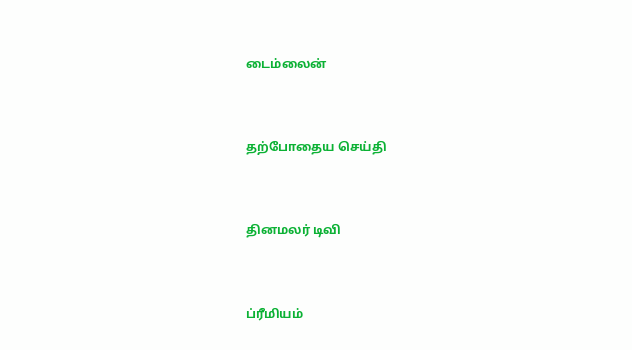டைம்லைன்


தற்போதைய செய்தி


தினமலர் டிவி


ப்ரீமியம்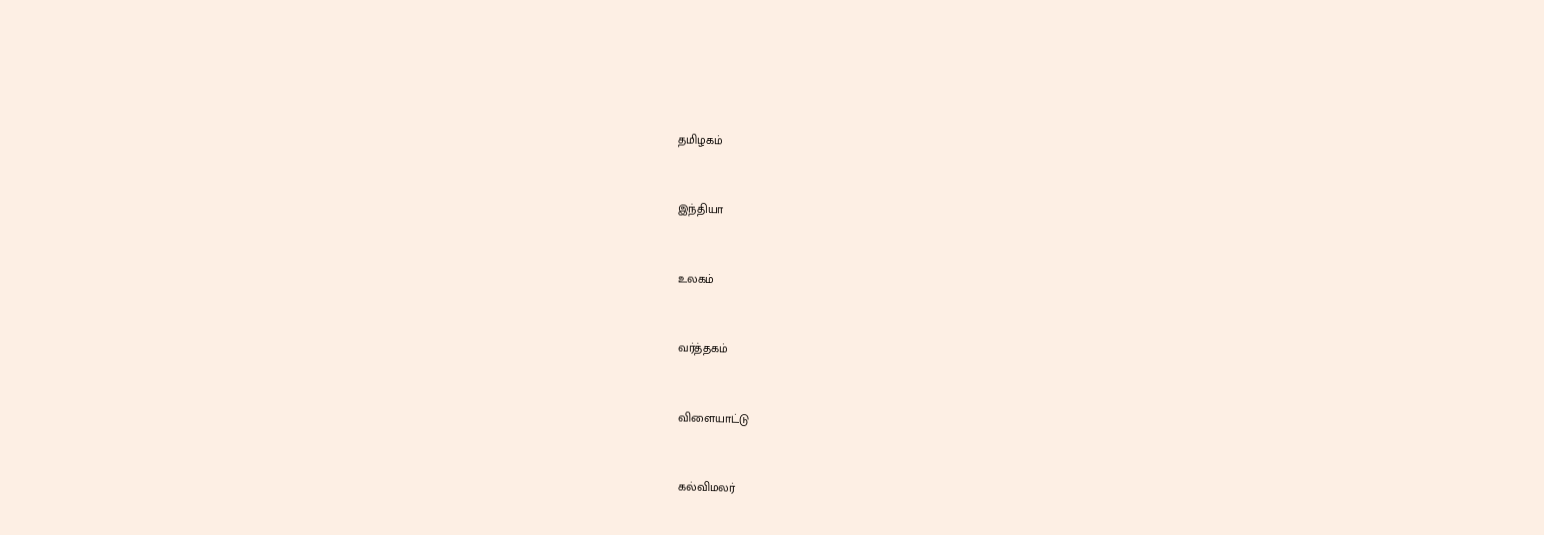தமிழகம்


இந்தியா


உலகம்


வர்த்தகம்


விளையாட்டு


கல்விமலர்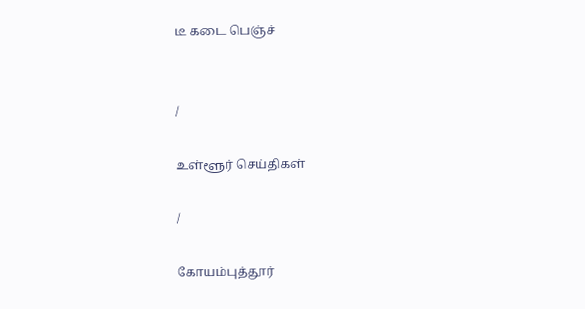டீ கடை பெஞ்ச்


/

உள்ளூர் செய்திகள்

/

கோயம்புத்தூர்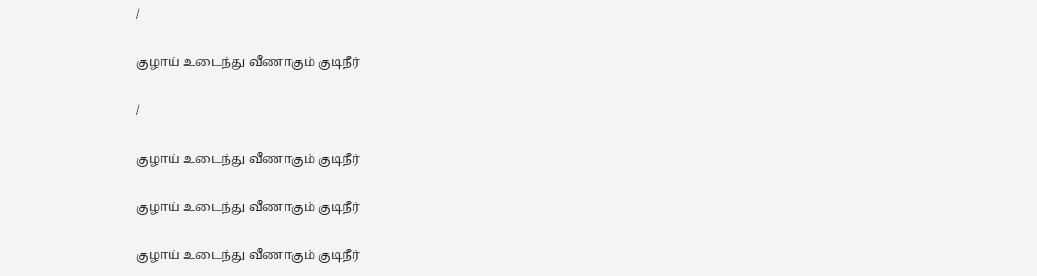/

குழாய் உடைந்து வீணாகும் குடிநீர்

/

குழாய் உடைந்து வீணாகும் குடிநீர்

குழாய் உடைந்து வீணாகும் குடிநீர்

குழாய் உடைந்து வீணாகும் குடிநீர்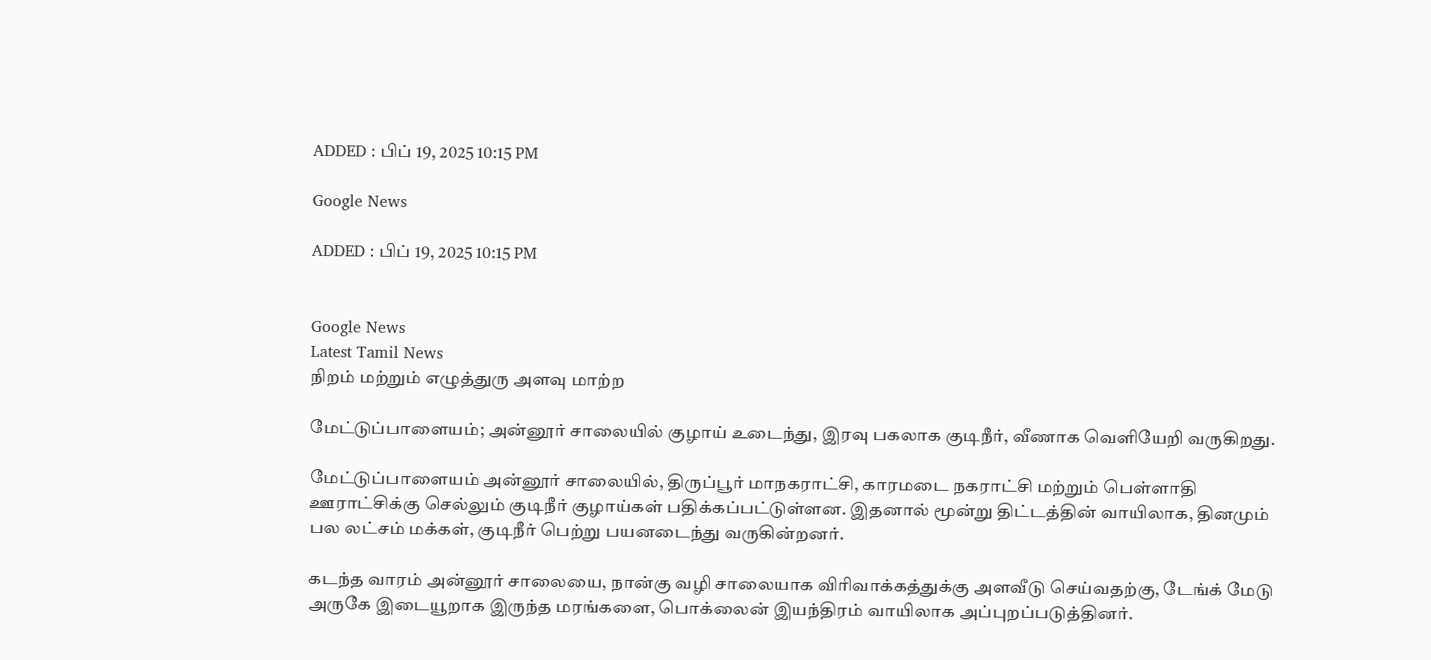ADDED : பிப் 19, 2025 10:15 PM

Google News

ADDED : பிப் 19, 2025 10:15 PM


Google News
Latest Tamil News
நிறம் மற்றும் எழுத்துரு அளவு மாற்ற

மேட்டுப்பாளையம்; அன்னூர் சாலையில் குழாய் உடைந்து, இரவு பகலாக குடிநீர், வீணாக வெளியேறி வருகிறது.

மேட்டுப்பாளையம் அன்னூர் சாலையில், திருப்பூர் மாநகராட்சி, காரமடை நகராட்சி மற்றும் பெள்ளாதி ஊராட்சிக்கு செல்லும் குடிநீர் குழாய்கள் பதிக்கப்பட்டுள்ளன. இதனால் மூன்று திட்டத்தின் வாயிலாக, தினமும் பல லட்சம் மக்கள், குடிநீர் பெற்று பயனடைந்து வருகின்றனர்.

கடந்த வாரம் அன்னூர் சாலையை, நான்கு வழி சாலையாக விரிவாக்கத்துக்கு அளவீடு செய்வதற்கு, டேங்க் மேடு அருகே இடையூறாக இருந்த மரங்களை, பொக்லைன் இயந்திரம் வாயிலாக அப்புறப்படுத்தினர்.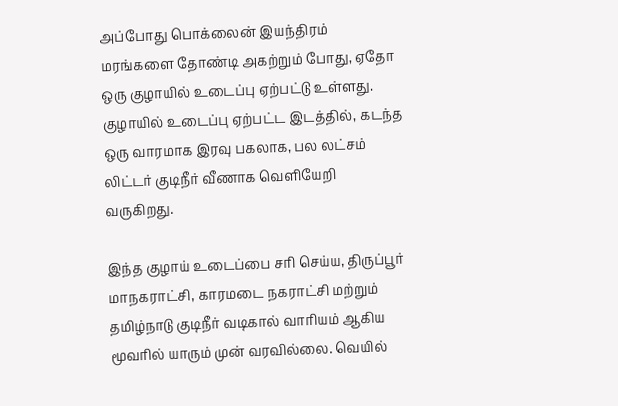அப்போது பொக்லைன் இயந்திரம் மரங்களை தோண்டி அகற்றும் போது, ஏதோ ஒரு குழாயில் உடைப்பு ஏற்பட்டு உள்ளது. குழாயில் உடைப்பு ஏற்பட்ட இடத்தில், கடந்த ஒரு வாரமாக இரவு பகலாக, பல லட்சம் லிட்டர் குடிநீர் வீணாக வெளியேறி வருகிறது.

இந்த குழாய் உடைப்பை சரி செய்ய, திருப்பூர் மாநகராட்சி, காரமடை நகராட்சி மற்றும் தமிழ்நாடு குடிநீர் வடிகால் வாரியம் ஆகிய மூவரில் யாரும் முன் வரவில்லை. வெயில்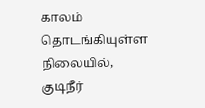காலம் தொடங்கியுள்ள நிலையில், குடிநீர்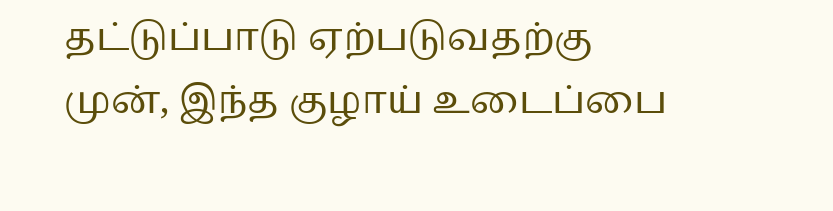தட்டுப்பாடு ஏற்படுவதற்கு முன், இந்த குழாய் உடைப்பை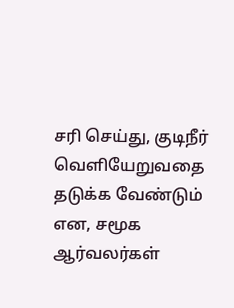சரி செய்து, குடிநீர் வெளியேறுவதை தடுக்க வேண்டும் என, சமூக ஆர்வலர்கள்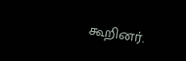கூறினர்.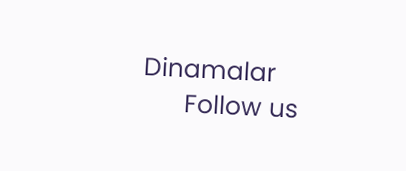Dinamalar
      Follow us